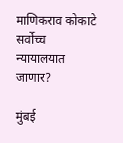माणिकराव कोकाटे सर्वोच्च न्यायालयात जाणार?

मुंबई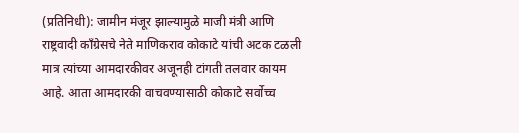(प्रतिनिधी): जामीन मंजूर झाल्यामुळे माजी मंत्री आणि राष्ट्रवादी काँग्रेसचे नेते माणिकराव कोकाटे यांची अटक टळली मात्र त्यांच्या आमदारकीवर अजूनही टांगती तलवार कायम आहे. आता आमदारकी वाचवण्यासाठी कोकाटे सर्वोच्च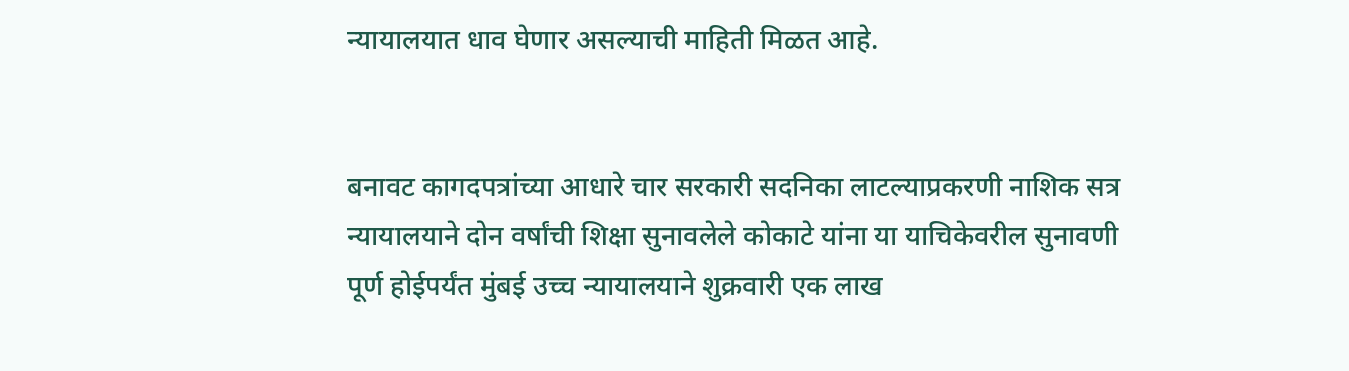न्यायालयात धाव घेणार असल्याची माहिती मिळत आहे.


बनावट कागदपत्रांच्या आधारे चार सरकारी सदनिका लाटल्याप्रकरणी नाशिक सत्र न्यायालयाने दोन वर्षांची शिक्षा सुनावलेले कोकाटे यांना या याचिकेवरील सुनावणी पूर्ण होईपर्यंत मुंबई उच्च न्यायालयाने शुक्रवारी एक लाख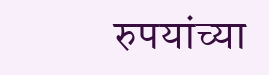रुपयांच्या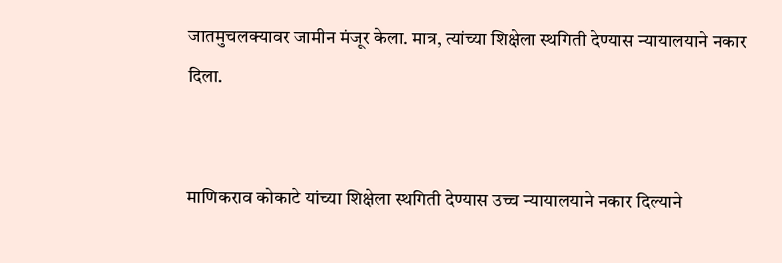जातमुचलक्यावर जामीन मंजूर केला. मात्र, त्यांच्या शिक्षेला स्थगिती देण्यास न्यायालयाने नकार दिला.


माणिकराव कोकाटे यांच्या शिक्षेला स्थगिती देण्यास उच्च न्यायालयाने नकार दिल्याने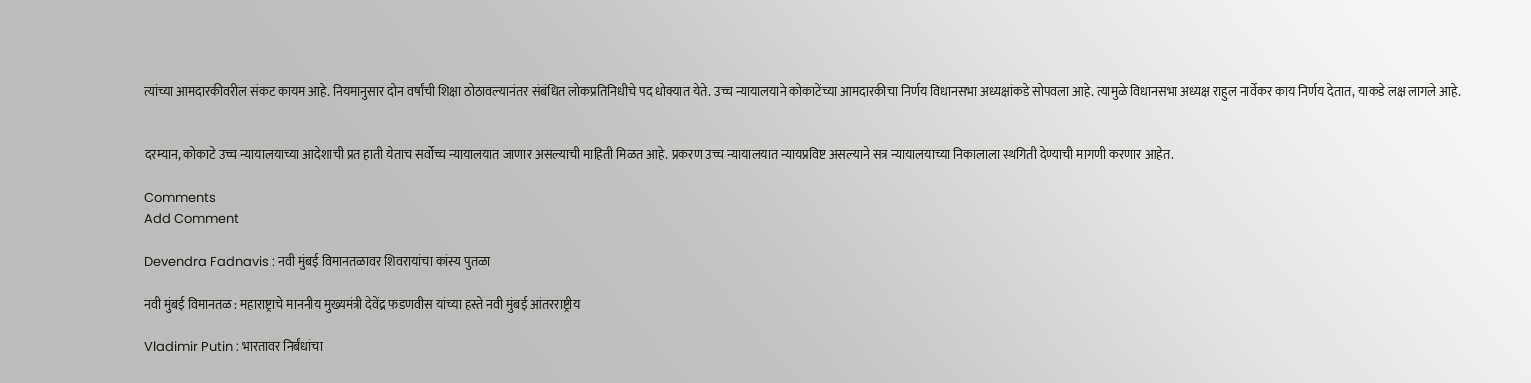त्यांच्या आमदारकीवरील संकट कायम आहे. नियमानुसार दोन वर्षांची शिक्षा ठोठावल्यानंतर संबंधित लोकप्रतिनिधीचे पद धोक्यात येते. उच्च न्यायालयाने कोकाटेंच्या आमदारकीचा निर्णय विधानसभा अध्यक्षांकडे सोपवला आहे. त्यामुळे विधानसभा अध्यक्ष राहुल नार्वेकर काय निर्णय देतात, याकडे लक्ष लागले आहे.


दरम्यान, कोकाटे उच्च न्यायालयाच्या आदेशाची प्रत हाती येताच सर्वोच्च न्यायालयात जाणार असल्याची माहिती मिळत आहे. प्रकरण उच्च न्यायालयात न्यायप्रविष्ट असल्याने सत्र न्यायालयाच्या निकालाला स्थगिती देण्याची मागणी करणार आहेत.

Comments
Add Comment

Devendra Fadnavis : नवी मुंबई विमानतळावर शिवरायांचा कांस्य पुतळा

नवी मुंबई विमानतळ : महाराष्ट्राचे माननीय मुख्यमंत्री देवेंद्र फडणवीस यांच्या हस्ते नवी मुंबई आंतरराष्ट्रीय

Vladimir Putin : भारतावर निर्बंधांचा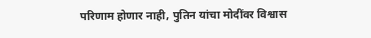परिणाम होणार नाही, पुतिन यांचा मोदींवर विश्वास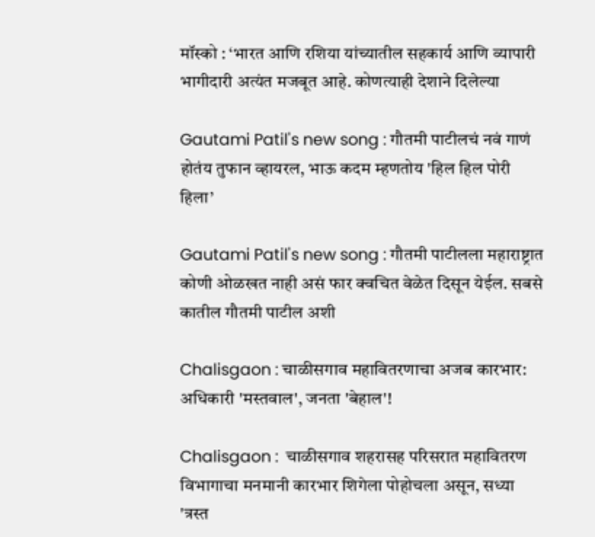मॉस्को : ‘भारत आणि रशिया यांच्यातील सहकार्य आणि व्यापारी भागीदारी अत्यंत मजबूत आहे. कोणत्याही देशाने दिलेल्या

Gautami Patil's new song : गौतमी पाटीलचं नवं गाणं होतंय तुफान व्हायरल, भाऊ कदम म्हणतोय 'हिल हिल पोरी हिला’

Gautami Patil's new song : गौतमी पाटीलला महाराष्ट्रात कोणी ओळखत नाही असं फार क्वचित वेळेत दिसून येईल. सबसे कातील गौतमी पाटील अशी

Chalisgaon : चाळीसगाव महावितरणाचा अजब कारभार: अधिकारी 'मस्तवाल', जनता 'बेहाल'!

Chalisgaon :  चाळीसगाव शहरासह परिसरात महावितरण विभागाचा मनमानी कारभार शिगेला पोहोचला असून, सध्या 'त्रस्त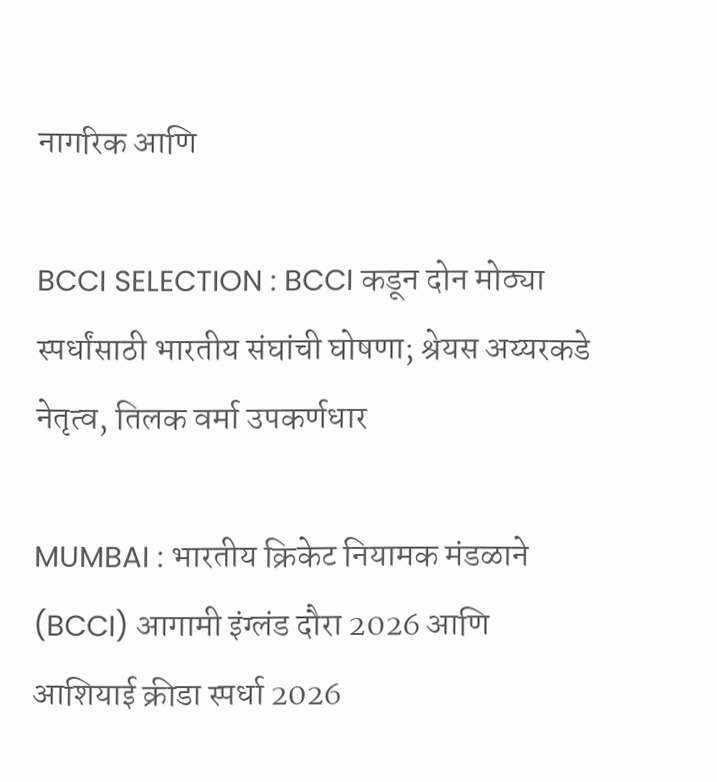नागरिक आणि

BCCI SELECTION : BCCI कडून दोन मोठ्या स्पर्धांसाठी भारतीय संघांची घोषणा; श्रेयस अय्यरकडे नेतृत्व, तिलक वर्मा उपकर्णधार

MUMBAI : भारतीय क्रिकेट नियामक मंडळाने (BCCI) आगामी इंग्लंड दौरा 2026 आणि आशियाई क्रीडा स्पर्धा 2026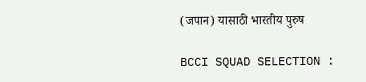(जपान) यासाठी भारतीय पुरुष

BCCI SQUAD SELECTION :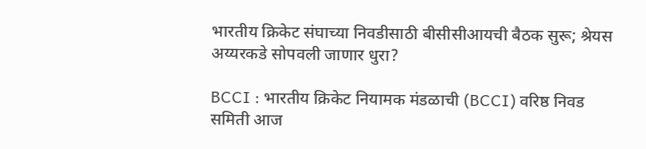भारतीय क्रिकेट संघाच्या निवडीसाठी बीसीसीआयची बैठक सुरू; श्रेयस अय्यरकडे सोपवली जाणार धुरा?

BCCI : भारतीय क्रिकेट नियामक मंडळाची (BCCI) वरिष्ठ निवड समिती आज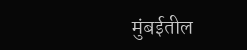मुंबईतील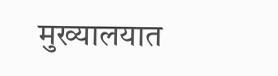मुख्यालयात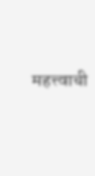महत्त्वाची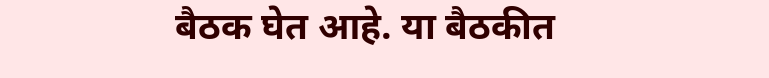बैठक घेत आहे. या बैठकीत